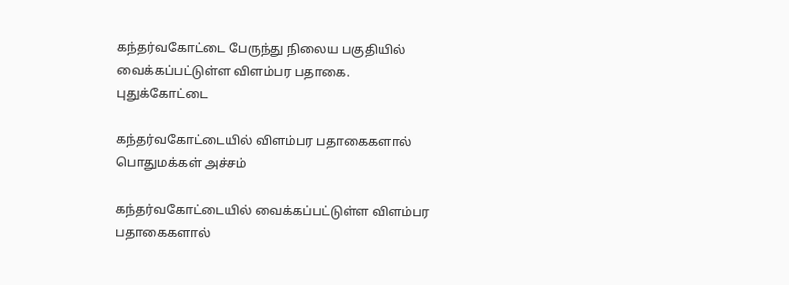கந்தர்வகோட்டை பேருந்து நிலைய பகுதியில் வைக்கப்பட்டுள்ள விளம்பர பதாகை.
புதுக்கோட்டை

கந்தர்வகோட்டையில் விளம்பர பதாகைகளால் பொதுமக்கள் அச்சம்

கந்தர்வகோட்டையில் வைக்கப்பட்டுள்ள விளம்பர பதாகைகளால்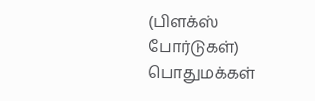(பிளக்ஸ் போர்டுகள்) பொதுமக்கள்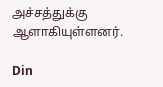அச்சத்துக்கு ஆளாகியுள்ளனர்.

Din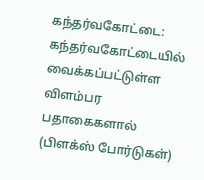கந்தர்வகோட்டை: கந்தர்வகோட்டையில் வைக்கப்பட்டுள்ள விளம்பர பதாகைகளால் (பிளக்ஸ் போர்டுகள்)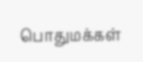பொதுமக்கள்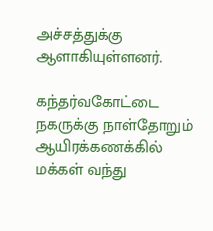அச்சத்துக்கு ஆளாகியுள்ளனர்.

கந்தர்வகோட்டை நகருக்கு நாள்தோறும் ஆயிரக்கணக்கில் மக்கள் வந்து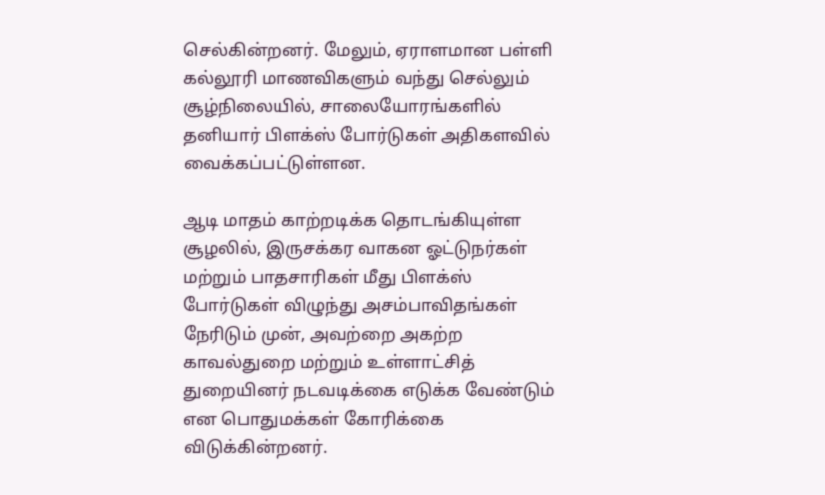செல்கின்றனர். மேலும், ஏராளமான பள்ளி கல்லூரி மாணவிகளும் வந்து செல்லும் சூழ்நிலையில், சாலையோரங்களில் தனியார் பிளக்ஸ் போர்டுகள் அதிகளவில் வைக்கப்பட்டுள்ளன.

ஆடி மாதம் காற்றடிக்க தொடங்கியுள்ள சூழலில், இருசக்கர வாகன ஓட்டுநர்கள் மற்றும் பாதசாரிகள் மீது பிளக்ஸ் போர்டுகள் விழுந்து அசம்பாவிதங்கள் நேரிடும் முன், அவற்றை அகற்ற காவல்துறை மற்றும் உள்ளாட்சித் துறையினர் நடவடிக்கை எடுக்க வேண்டும் என பொதுமக்கள் கோரிக்கை விடுக்கின்றனர்.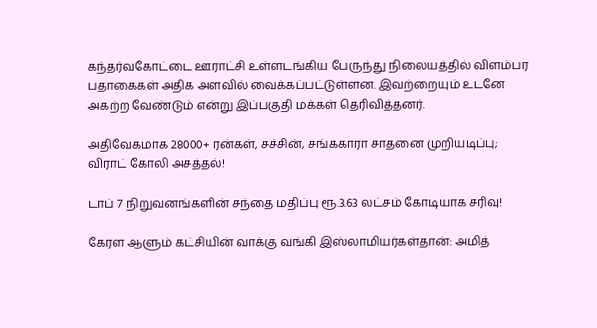கந்தர்வகோட்டை ஊராட்சி உள்ளடங்கிய பேருந்து நிலையத்தில் விளம்பர பதாகைகள் அதிக அளவில் வைக்கப்பட்டுள்ளன. இவற்றையும் உடனே அகற்ற வேண்டும் என்று இப்பகுதி மக்கள் தெரிவித்தனர்.

அதிவேகமாக 28000+ ரன்கள், சச்சின், சங்ககாரா சாதனை முறியடிப்பு; விராட் கோலி அசத்தல்!

டாப் 7 நிறுவனங்களின் சந்தை மதிப்பு ரூ.3.63 லட்சம் கோடியாக சரிவு!

கேரள ஆளும் கட்சியின் வாக்கு வங்கி இஸ்லாமியர்கள்தான்: அமித்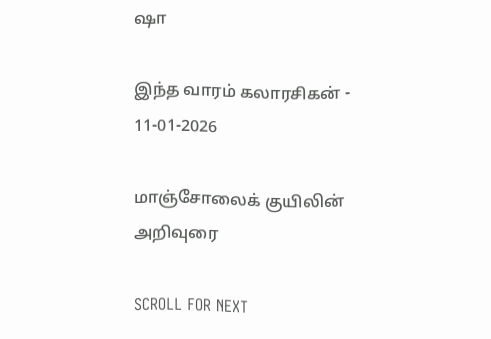ஷா

இந்த வாரம் கலாரசிகன் - 11-01-2026

மாஞ்சோலைக் குயிலின் அறிவுரை

SCROLL FOR NEXT